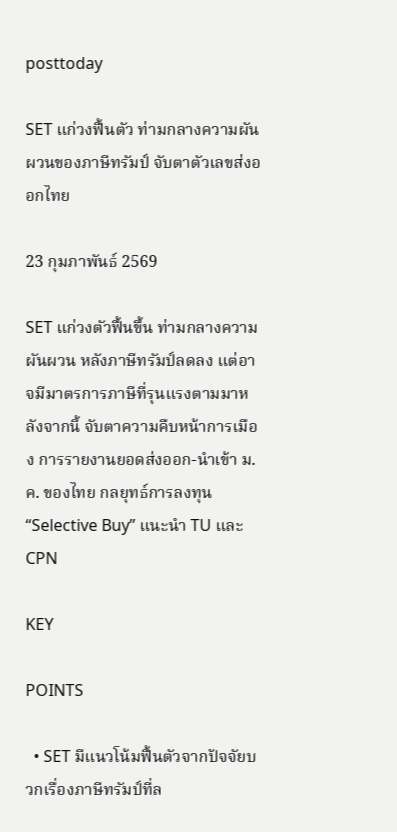posttoday

SET แก่วงฟื้นตัว ท่ามกลางความผันผวนของภาษีทรัมป์ จับตาตัวเลขส่งออกไทย

23 กุมภาพันธ์ 2569

SET แก่วงตัวฟื้นขึ้น ท่ามกลางความผันผวน หลังภาษีทรัมป์ลดลง แต่อาจมีมาตรการภาษีที่รุนแรงตามมาหลังจากนี้ จับตาความคืบหน้าการเมือง การรายงานยอดส่งออก-นําเข้า ม.ค. ของไทย กลยุทธ์การลงทุน “Selective Buy” แนะนำ TU และ CPN

KEY

POINTS

  • SET มีแนวโน้มฟื้นตัวจากปัจจัยบวกเรื่องภาษีทรัมป์ที่ล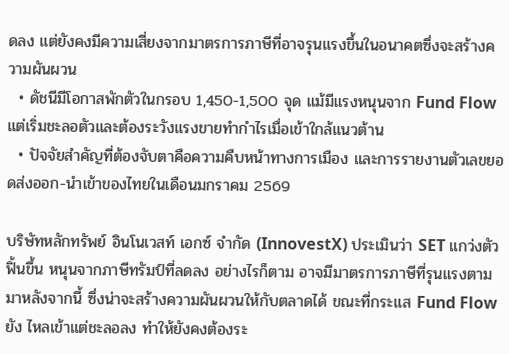ดลง แต่ยังคงมีความเสี่ยงจากมาตรการภาษีที่อาจรุนแรงขึ้นในอนาคตซึ่งจะสร้างความผันผวน
  • ดัชนีมีโอกาสพักตัวในกรอบ 1,450-1,500 จุด แม้มีแรงหนุนจาก Fund Flow แต่เริ่มชะลอตัวและต้องระวังแรงขายทำกำไรเมื่อเข้าใกล้แนวต้าน
  • ปัจจัยสำคัญที่ต้องจับตาคือความคืบหน้าทางการเมือง และการรายงานตัวเลขยอดส่งออก-นำเข้าของไทยในเดือนมกราคม 2569

บริษัทหลักทรัพย์ อินโนเวสท์ เอกซ์ จำกัด (InnovestX) ประเมินว่า SET แกว่งตัวฟิ้นขึ้น หนุนจากภาษีทรัมป์ที่ลดลง อย่างไรก็ตาม อาจมีมาตรการภาษีที่รุนแรงตามมาหลังจากนี้ ซึ่งน่าจะสร้างความผันผวนให้กับตลาดได้ ขณะที่กระแส Fund Flow ยัง ไหลเข้าแต่ชะลอลง ทำให้ยังคงต้องระ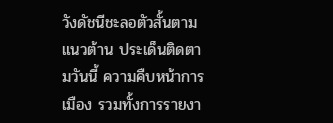วังดัชนีชะลอตัวสั้นตามแนวต้าน ประเด็นติดตามวันนี้ ความคืบหน้าการเมือง รวมทั้งการรายงา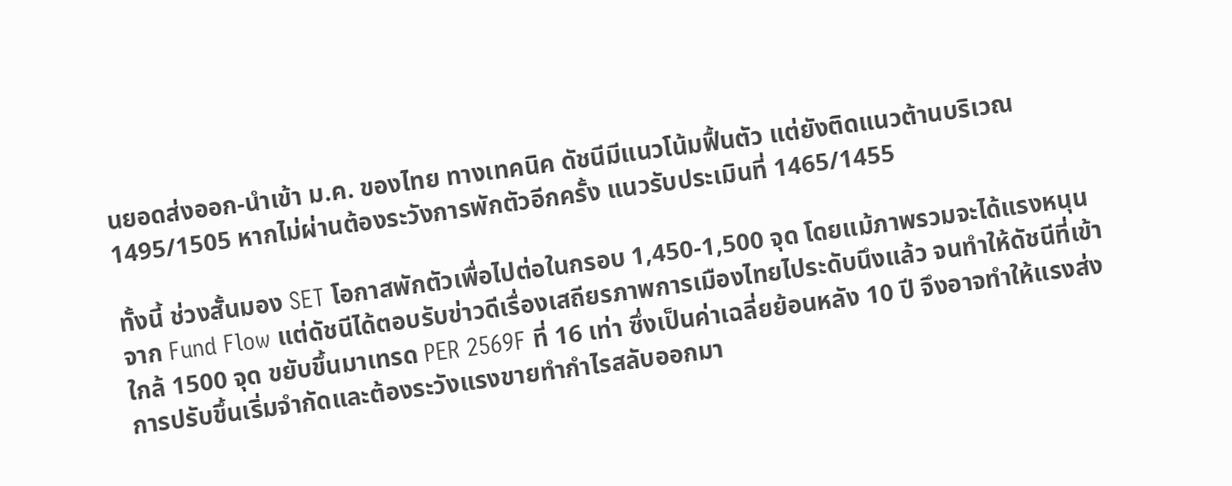นยอดส่งออก-นําเข้า ม.ค. ของไทย ทางเทคนิค ดัชนีมีแนวโน้มฟื้นตัว แต่ยังติดแนวต้านบริเวณ 1495/1505 หากไม่ผ่านต้องระวังการพักตัวอีกครั้ง แนวรับประเมินที่ 1465/1455

ทั้งนี้ ช่วงสั้นมอง SET โอกาสพักตัวเพื่อไปต่อในกรอบ 1,450-1,500 จุด โดยแม้ภาพรวมจะได้แรงหนุนจาก Fund Flow แต่ดัชนีได้ตอบรับข่าวดีเรื่องเสถียรภาพการเมืองไทยไประดับนึงแล้ว จนทำให้ดัชนีที่เข้าใกล้ 1500 จุด ขยับขึ้นมาเทรด PER 2569F ที่ 16 เท่า ซึ่งเป็นค่าเฉลี่ยย้อนหลัง 10 ปี จึงอาจทำให้แรงส่งการปรับขึ้นเริ่มจำกัดและต้องระวังแรงขายทำกำไรสลับออกมา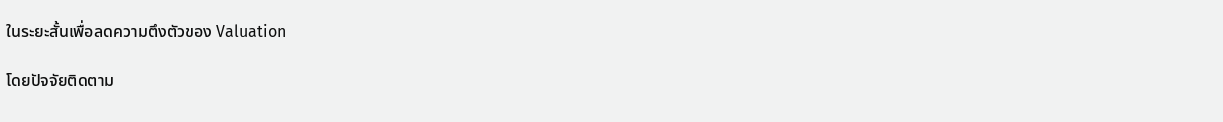ในระยะสั้นเพื่อลดความตึงตัวของ Valuation

โดยปัจจัยติดตาม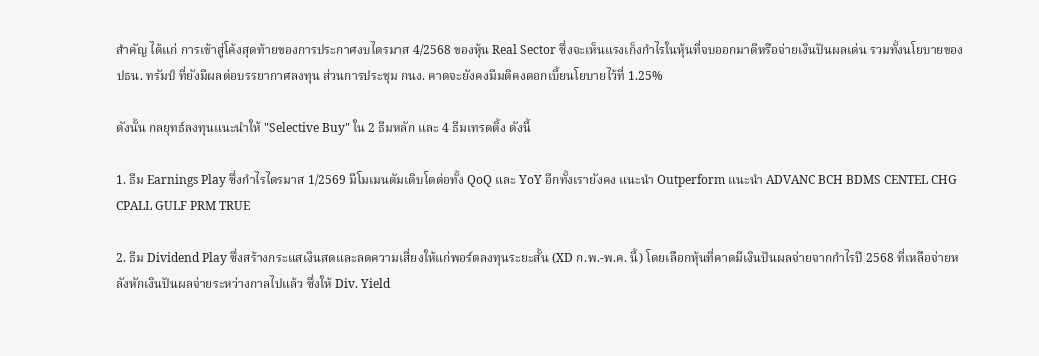สำคัญ ได้แก่ การเข้าสู่โค้งสุดท้ายของการประกาศงบไตรมาส 4/2568 ของหุ้น Real Sector ซึ่งจะเห็นแรงเก็งกำไรในหุ้นที่จบออกมาดีหรือจ่ายเงินปันผลเด่น รวมทั้งนโยบายของ ปธน. ทรัมป์ ที่ยังมีผลต่อบรรยากาศลงทุน ส่วนการประชุม กนง. คาดจะยังคงมีมติคงดอกเบี้ยนโยบายไว้ที่ 1.25%

ดังนั้น กลยุทธ์ลงทุนแนะนำให้ "Selective Buy" ใน 2 ธีมหลัก และ 4 ธีมเทรดดิ้ง ดังนี้

1. ธีม Earnings Play ซึ่งกำไรไตรมาส 1/2569 มีโมเมนตัมเติบโตต่อทั้ง QoQ และ YoY อีกทั้งเรายังคง แนะนำ Outperform แนะนำ ADVANC BCH BDMS CENTEL CHG CPALL GULF PRM TRUE

2. ธีม Dividend Play ซึ่งสร้างกระแสเงินสดและลดความเสี่ยงให้แก่พอร์ตลงทุนระยะสั้น (XD ก.พ.-พ.ค. นี้) โดยเลือกหุ้นที่คาดมีเงินปันผลจ่ายจากกำไรปี 2568 ที่เหลือจ่ายหลังหักเงินปันผลจ่ายระหว่างกาลไปแล้ว ซึ่งให้ Div. Yield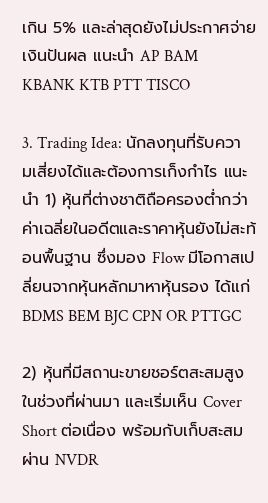เกิน 5% และล่าสุดยังไม่ประกาศจ่ายเงินปันผล แนะนํา AP BAM KBANK KTB PTT TISCO

3. Trading Idea: นักลงทุนที่รับความเสี่ยงได้และต้องการเก็งกำไร แนะนำ 1) หุ้นที่ต่างชาติถือครองต่ำกว่าค่าเฉลี่ยในอดีตและราคาหุ้นยังไม่สะท้อนพื้นฐาน ซึ่งมอง Flow มีโอกาสเปลี่ยนจากหุ้นหลักมาหาหุ้นรอง ได้แก่ BDMS BEM BJC CPN OR PTTGC

2) หุ้นที่มีสถานะขายชอร์ตสะสมสูงในช่วงที่ผ่านมา และเริ่มเห็น Cover Short ต่อเนื่อง พร้อมกับเก็บสะสมผ่าน NVDR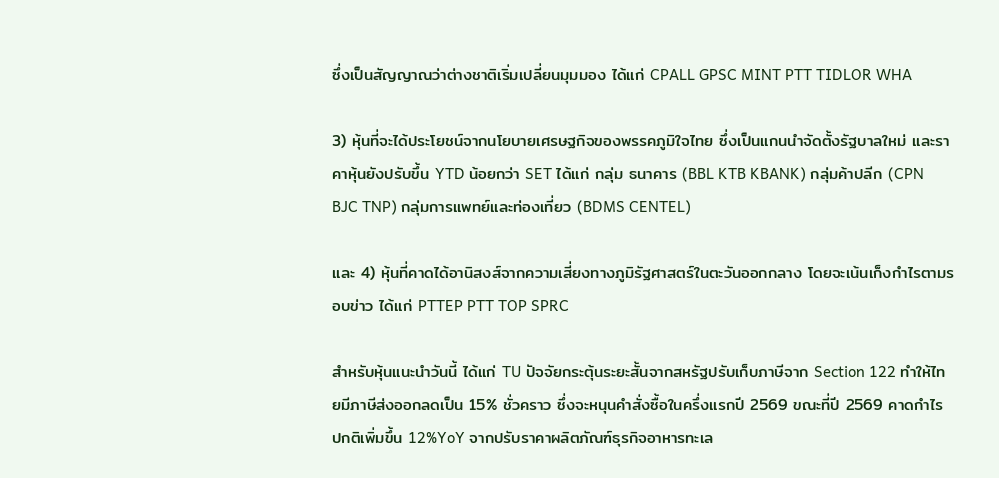ซึ่งเป็นสัญญาณว่าต่างชาติเริ่มเปลี่ยนมุมมอง ได้แก่ CPALL GPSC MINT PTT TIDLOR WHA

3) หุ้นที่จะได้ประโยชน์จากนโยบายเศรษฐกิจของพรรคภูมิใจไทย ซึ่งเป็นแกนนำจัดตั้งรัฐบาลใหม่ และราคาหุ้นยังปรับขึ้น YTD น้อยกว่า SET ได้แก่ กลุ่ม ธนาคาร (BBL KTB KBANK) กลุ่มค้าปลีก (CPN BJC TNP) กลุ่มการแพทย์และท่องเที่ยว (BDMS CENTEL)

และ 4) หุ้นที่คาดได้อานิสงส์จากความเสี่ยงทางภูมิรัฐศาสตร์ในตะวันออกกลาง โดยจะเน้นเก็งกำไรตามรอบข่าว ได้แก่ PTTEP PTT TOP SPRC

สำหรับหุ้นแนะนำวันนี้ ได้แก่ TU ปัจจัยกระตุ้นระยะสั้นจากสหรัฐปรับเก็บภาษีจาก Section 122 ทำให้ไทยมีภาษีส่งออกลดเป็น 15% ชั่วคราว ซึ่งจะหนุนคำสั่งซื้อในครึ่งแรกปี 2569 ขณะที่ปี 2569 คาดกำไร ปกติเพิ่มขึ้น 12%YoY จากปรับราคาผลิตภัณฑ์ธุรกิจอาหารทะเล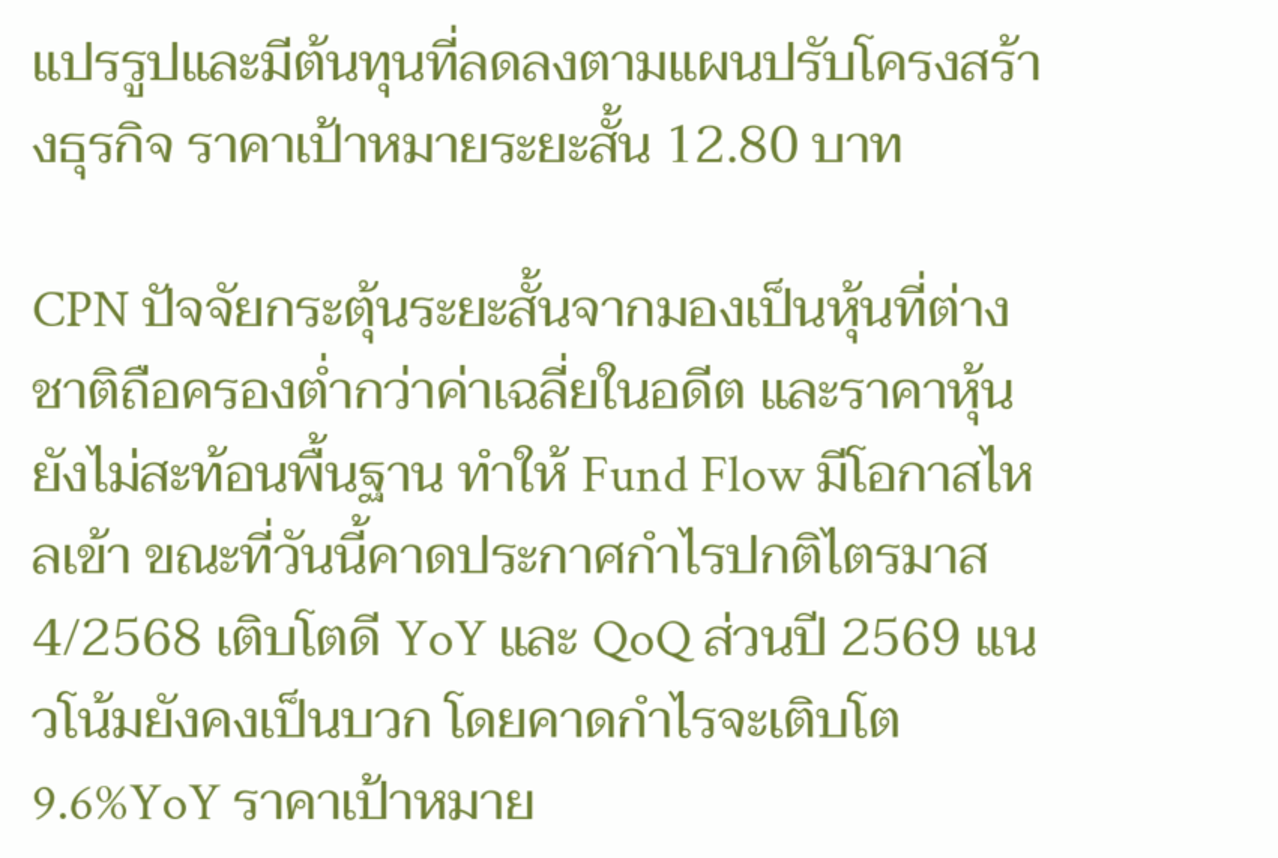แปรรูปและมีต้นทุนที่ลดลงตามแผนปรับโครงสร้างธุรกิจ ราคาเป้าหมายระยะสั้น 12.80 บาท

CPN ปัจจัยกระตุ้นระยะสั้นจากมองเป็นหุ้นที่ต่างชาติถือครองต่ำกว่าค่าเฉลี่ยในอดีต และราคาหุ้นยังไม่สะท้อนพื้นฐาน ทำให้ Fund Flow มีโอกาสไหลเข้า ขณะที่วันนี้คาดประกาศกำไรปกติไตรมาส 4/2568 เติบโตดี YoY และ QoQ ส่วนปี 2569 แนวโน้มยังคงเป็นบวก โดยคาดกำไรจะเติบโต 9.6%YoY ราคาเป้าหมาย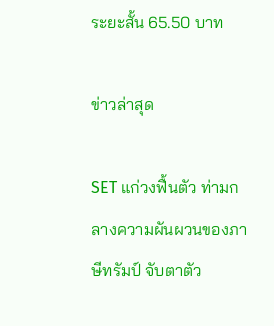ระยะสั้น 65.50 บาท

ข่าวล่าสุด

SET แก่วงฟื้นตัว ท่ามกลางความผันผวนของภาษีทรัมป์ จับตาตัว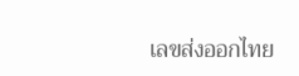เลขส่งออกไทย